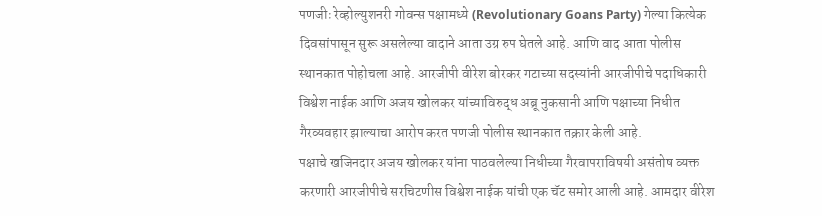पणजीः रेव्होल्युशनरी गोवन्स पक्षामध्ये (Revolutionary Goans Party) गेल्या कित्येक दिवसांपासून सुरू असलेल्या वादाने आता उग्र रुप घेतले आहे. आणि वाद आता पोलीस स्थानकात पोहोचला आहे. आरजीपी वीरेश बोरकर गटाच्या सदस्यांनी आरजीपीचे पदाधिकारी विश्वेश नाईक आणि अजय खोलकर यांच्याविरुद्ध अब्रू नुकसानी आणि पक्षाच्या निधीत गैरव्यवहार झाल्याचा आरोप करत पणजी पोलीस स्थानकात तक्रार केली आहे.
पक्षाचे खजिनदार अजय खोलकर यांना पाठवलेल्या निधीच्या गैरवापराविषयी असंतोष व्यक्त करणारी आरजीपीचे सरचिटणीस विश्वेश नाईक यांची एक चॅट समोर आली आहे. आमदार वीरेश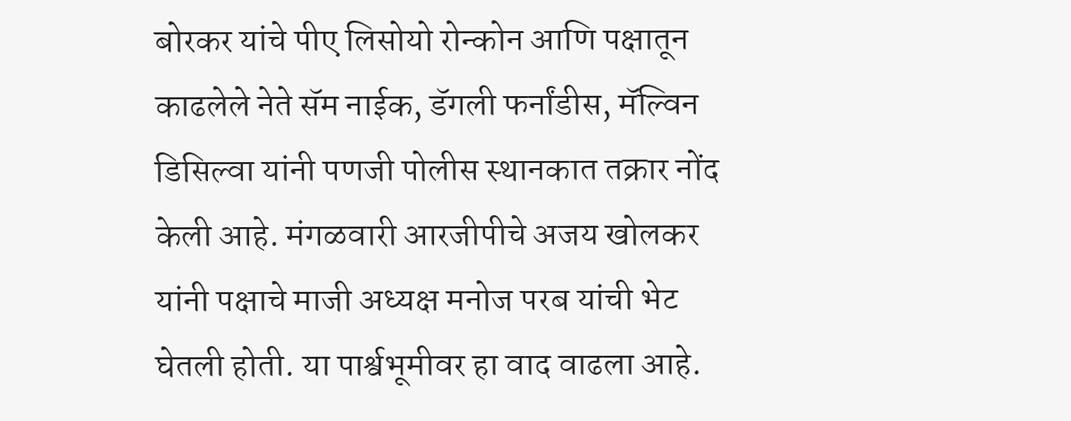बोरकर यांचे पीए लिसोयो रोन्कोन आणि पक्षातून काढलेले नेते सॅम नाईक, डॅगली फर्नांडीस, मॅल्विन डिसिल्वा यांनी पणजी पोलीस स्थानकात तक्रार नोंद केली आहे. मंगळवारी आरजीपीचे अजय खोलकर यांनी पक्षाचे माजी अध्यक्ष मनोज परब यांची भेट घेतली होती. या पार्श्वभूमीवर हा वाद वाढला आहे.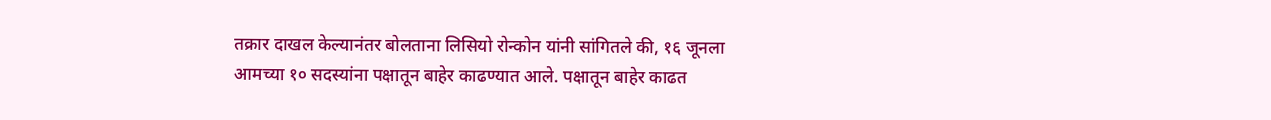तक्रार दाखल केल्यानंतर बोलताना लिसियो रोन्कोन यांनी सांगितले की, १६ जूनला आमच्या १० सदस्यांना पक्षातून बाहेर काढण्यात आले. पक्षातून बाहेर काढत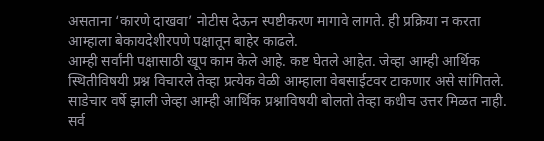असताना ‘कारणे दाखवा’ नोटीस देऊन स्पष्टीकरण मागावे लागते. ही प्रक्रिया न करता आम्हाला बेकायदेशीरपणे पक्षातून बाहेर काढले.
आम्ही सर्वांनी पक्षासाठी खूप काम केले आहे. कष्ट घेतले आहेत. जेव्हा आम्ही आर्थिक स्थितीविषयी प्रश्न विचारले तेव्हा प्रत्येक वेळी आम्हाला वेबसाईटवर टाकणार असे सांगितले. साडेचार वर्षे झाली जेव्हा आम्ही आर्थिक प्रश्नाविषयी बोलतो तेव्हा कधीच उत्तर मिळत नाही. सर्व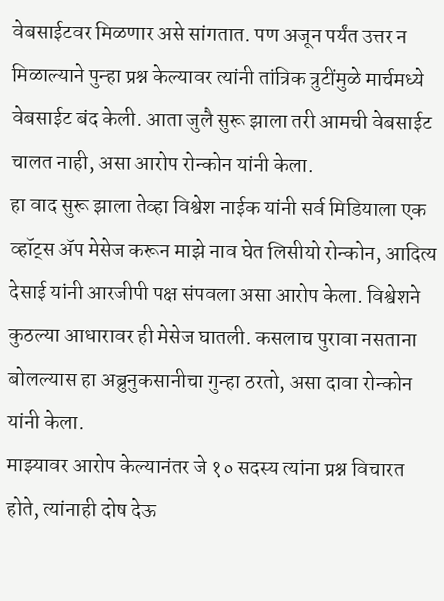वेबसाईटवर मिळणार असे सांगतात. पण अजून पर्यंत उत्तर न मिळाल्याने पुन्हा प्रश्न केल्यावर त्यांनी तांत्रिक त्रुटींमुळे मार्चमध्ये वेबसाईट बंद केली. आता जुलै सुरू झाला तरी आमची वेबसाईट चालत नाही, असा आरोप रोन्कोन यांनी केला.
हा वाद सुरू झाला तेव्हा विश्वेश नाईक यांनी सर्व मिडियाला एक व्हॉट्स ॲप मेसेज करून माझे नाव घेत लिसीयो रोन्कोन, आदित्य देसाई यांनी आरजीपी पक्ष संपवला असा आरोप केला. विश्वेशने कुठल्या आधारावर ही मेसेज घातली. कसलाच पुरावा नसताना बोलल्यास हा अब्रुनुकसानीचा गुन्हा ठरतो, असा दावा रोन्कोन यांनी केला.
माझ्यावर आरोप केल्यानंतर जे १० सदस्य त्यांना प्रश्न विचारत होते, त्यांनाही दोष देऊ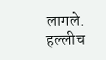लागले. हल्लीच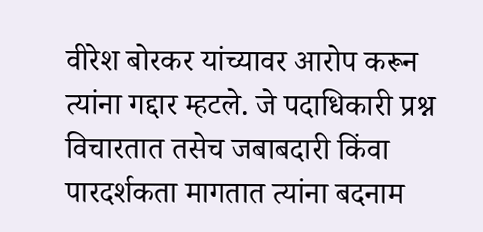वीरेश बोरकर यांच्यावर आरोप करून त्यांना गद्दार म्हटले. जे पदाधिकारी प्रश्न विचारतात तसेच जबाबदारी किंवा पारदर्शकता मागतात त्यांना बदनाम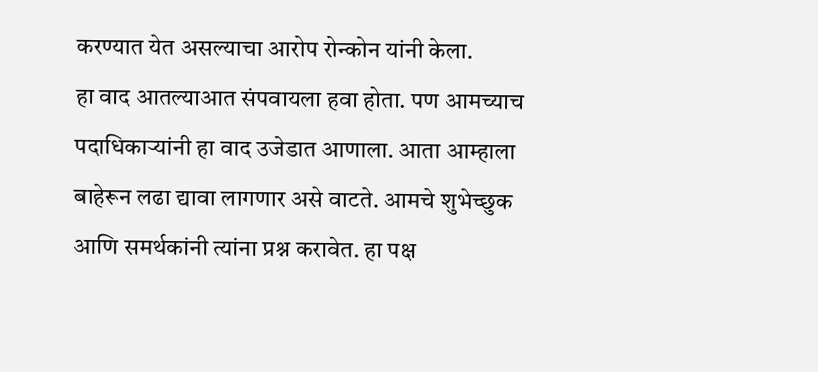करण्यात येत असल्याचा आरोप रोन्कोन यांनी केला.
हा वाद आतल्याआत संपवायला हवा होता. पण आमच्याच पदाधिकाऱ्यांनी हा वाद उजेडात आणाला. आता आम्हाला बाहेरून लढा द्यावा लागणार असे वाटते. आमचे शुभेच्छुक आणि समर्थकांनी त्यांना प्रश्न करावेत. हा पक्ष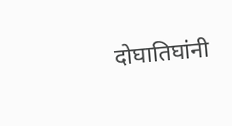दोघातिघांनी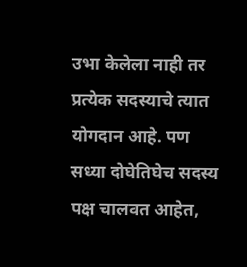उभा केलेला नाही तर प्रत्येक सदस्याचे त्यात योगदान आहे. पण सध्या दोघेतिघेच सदस्य पक्ष चालवत आहेत,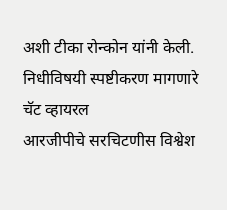अशी टीका रोन्कोन यांनी केली.
निधीविषयी स्पष्टीकरण मागणारे चॅट व्हायरल
आरजीपीचे सरचिटणीस विश्वेश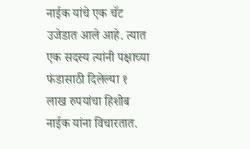नाईक यांचे एक चॅट उजेडात आले आहे. त्यात एक सदस्य त्यांनी पक्षाच्या फंडासाठी दिलेल्या १ लाख रुपयांचा हिशोब नाईक यांना विचारतात.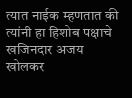त्यात नाईक म्हणतात की त्यांनी हा हिशोब पक्षाचे खजिनदार अजय खोलकर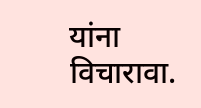यांना विचारावा.